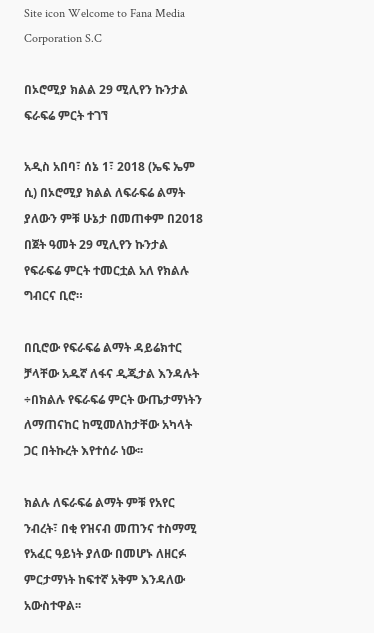Site icon Welcome to Fana Media Corporation S.C

በኦሮሚያ ክልል 29 ሚሊየን ኩንታል ፍራፍሬ ምርት ተገኘ

አዲስ አበባ፣ ሰኔ 1፣ 2018 (ኤፍ ኤም ሲ) በኦሮሚያ ክልል ለፍራፍሬ ልማት ያለውን ምቹ ሁኔታ በመጠቀም በ2018 በጀት ዓመት 29 ሚሊየን ኩንታል የፍራፍሬ ምርት ተመርቷል አለ የክልሉ ግብርና ቢሮ።

በቢሮው የፍራፍሬ ልማት ዳይሬክተር ቻላቸው አዱኛ ለፋና ዲጂታል እንዳሉት ÷በክልሉ የፍራፍሬ ምርት ውጤታማነትን ለማጠናከር ከሚመለከታቸው አካላት ጋር በትኩረት እየተሰራ ነው፡፡

ክልሉ ለፍራፍሬ ልማት ምቹ የአየር ንብረት፣ በቂ የዝናብ መጠንና ተስማሚ የአፈር ዓይነት ያለው በመሆኑ ለዘርፉ ምርታማነት ከፍተኛ አቅም እንዳለው አውስተዋል፡፡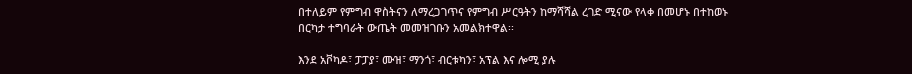በተለይም የምግብ ዋስትናን ለማረጋገጥና የምግብ ሥርዓትን ከማሻሻል ረገድ ሚናው የላቀ በመሆኑ በተከወኑ በርካታ ተግባራት ውጤት መመዝገቡን አመልክተዋል፡፡

እንደ አቮካዶ፣ ፓፓያ፣ ሙዝ፣ ማንጎ፣ ብርቱካን፣ አፕል እና ሎሚ ያሉ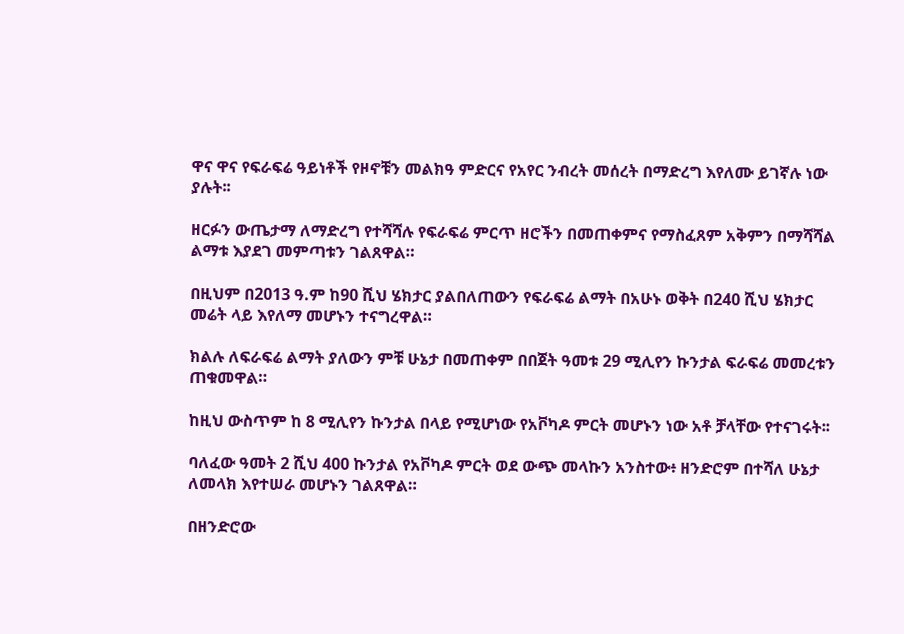ዋና ዋና የፍራፍሬ ዓይነቶች የዞኖቹን መልክዓ ምድርና የአየር ንብረት መሰረት በማድረግ እየለሙ ይገኛሉ ነው ያሉት፡፡

ዘርፉን ውጤታማ ለማድረግ የተሻሻሉ የፍራፍሬ ምርጥ ዘሮችን በመጠቀምና የማስፈጸም አቅምን በማሻሻል ልማቱ እያደገ መምጣቱን ገልጸዋል።

በዚህም በ2013 ዓ.ም ከ90 ሺህ ሄክታር ያልበለጠውን የፍራፍሬ ልማት በአሁኑ ወቅት በ240 ሺህ ሄክታር መሬት ላይ እየለማ መሆኑን ተናግረዋል።

ክልሉ ለፍራፍሬ ልማት ያለውን ምቹ ሁኔታ በመጠቀም በበጀት ዓመቱ 29 ሚሊየን ኩንታል ፍራፍሬ መመረቱን ጠቁመዋል።

ከዚህ ውስጥም ከ 8 ሚሊየን ኩንታል በላይ የሚሆነው የአቮካዶ ምርት መሆኑን ነው አቶ ቻላቸው የተናገሩት፡፡

ባለፈው ዓመት 2 ሺህ 400 ኩንታል የአቮካዶ ምርት ወደ ውጭ መላኩን አንስተው፥ ዘንድሮም በተሻለ ሁኔታ ለመላክ እየተሠራ መሆኑን ገልጸዋል።

በዘንድሮው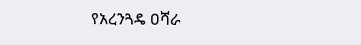የአረንጓዴ ዐሻራ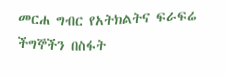መርሐ ግብር የአትክልትና ፍራፍሬ ችግኞችን በስፋት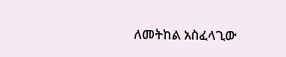ለመትከል አስፈላጊው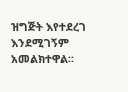ዝግጅት እየተደረገ እንደሚገኝም አመልክተዋል፡፡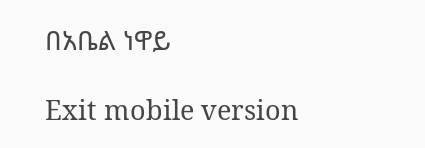በአቤል ነዋይ

Exit mobile version